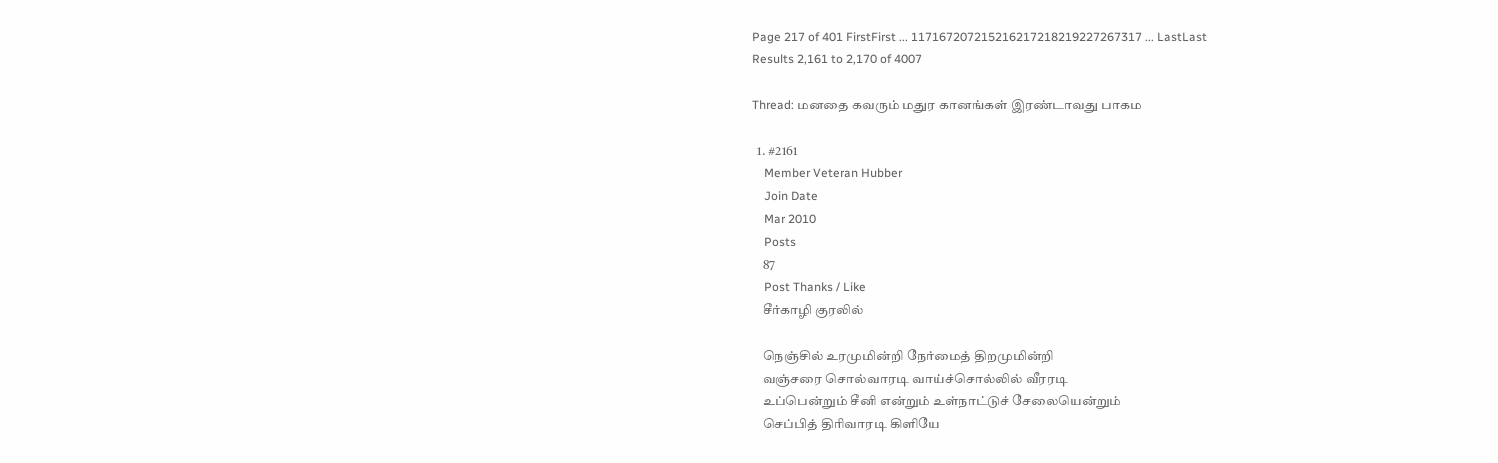Page 217 of 401 FirstFirst ... 117167207215216217218219227267317 ... LastLast
Results 2,161 to 2,170 of 4007

Thread: மனதை கவரும் மதுர கானங்கள் இரண்டாவது பாகம

  1. #2161
    Member Veteran Hubber
    Join Date
    Mar 2010
    Posts
    87
    Post Thanks / Like
    சீர்காழி குரலில்

    நெஞ்சில் உரமுமின்றி நேர்மைத் திறமுமின்றி
    வஞ்சரை சொல்வாரடி வாய்ச்சொல்லில் வீரரடி
    உப்பென்றும் சீனி என்றும் உள்நாட்டுச் சேலையென்றும்
    செப்பித் திரிவாரடி கிளியே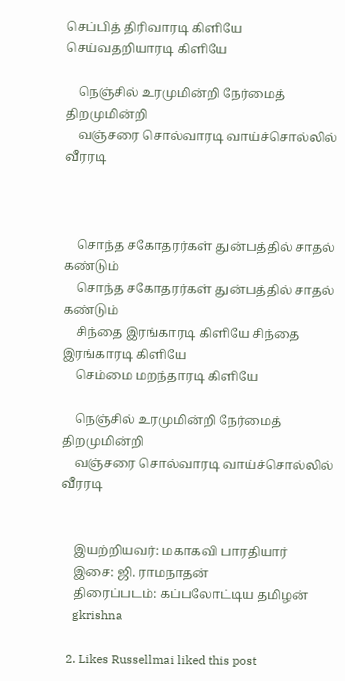செப்பித் திரிவாரடி கிளியே செய்வதறியாரடி கிளியே

    நெஞ்சில் உரமுமின்றி நேர்மைத் திறமுமின்றி
    வஞ்சரை சொல்வாரடி வாய்ச்சொல்லில் வீரரடி



    சொந்த சகோதரர்கள் துன்பத்தில் சாதல் கண்டும்
    சொந்த சகோதரர்கள் துன்பத்தில் சாதல் கண்டும்
    சிந்தை இரங்காரடி கிளியே சிந்தை இரங்காரடி கிளியே
    செம்மை மறந்தாரடி கிளியே

    நெஞ்சில் உரமுமின்றி நேர்மைத் திறமுமின்றி
    வஞ்சரை சொல்வாரடி வாய்ச்சொல்லில் வீரரடி


    இயற்றியவர்: மகாகவி பாரதியார்
    இசை: ஜி. ராமநாதன்
    திரைப்படம்: கப்பலோட்டிய தமிழன்
    gkrishna

  2. Likes Russellmai liked this post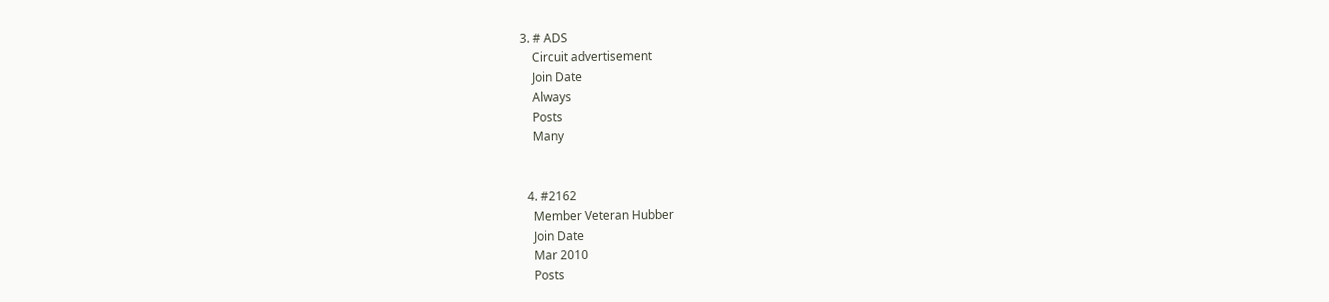3. # ADS
    Circuit advertisement
    Join Date
    Always
    Posts
    Many


  4. #2162
    Member Veteran Hubber
    Join Date
    Mar 2010
    Posts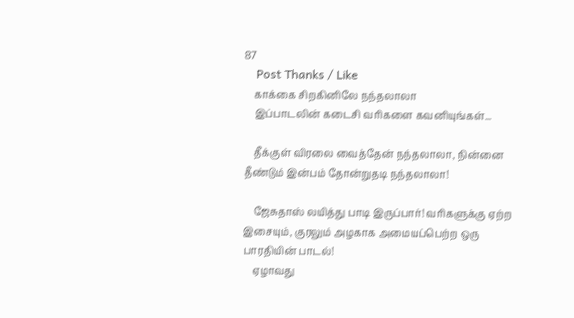87
    Post Thanks / Like
    காக்கை சிறகினிலே நந்தலாலா
    இப்பாடலின் கடைசி வரிகளை கவனியுங்கள்...

    தீக்குள் விரலை வைத்தேன் நந்தலாலா, நின்னை தீண்டும் இன்பம் தோன்றுதடி நந்தலாலா!

    ஜேசுதாஸ் லயித்து பாடி இருப்பார்! வரிகளுக்கு ஏற்ற இசையும், குரலும் அழகாக அமையப்பெற்ற ஒரு பாரதியின் பாடல்!
    ஏழாவது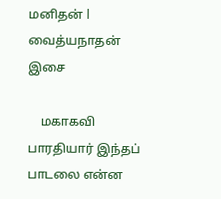மனிதன் l வைத்யநாதன் இசை

    மகாகவி பாரதியார் இந்தப் பாடலை என்ன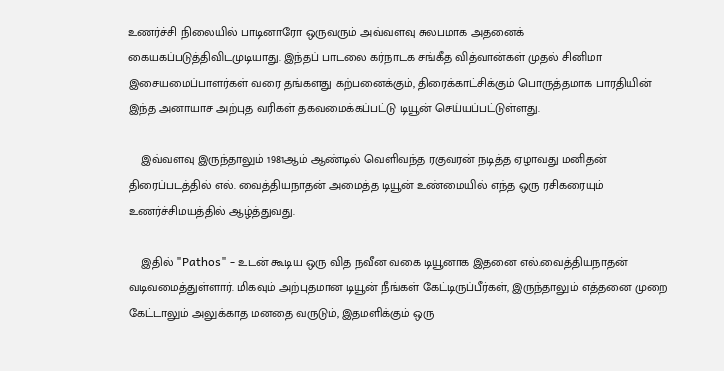உணர்ச்சி நிலையில் பாடினாரோ ஒருவரும் அவ்வளவு சுலபமாக அதனைக் கையகப்படுத்திவிடமுடியாது. இந்தப் பாடலை கர்நாடக சங்கீத வித்வான்கள் முதல் சினிமா இசையமைப்பாளர்கள் வரை தங்களது கற்பனைக்கும், திரைக்காட்சிக்கும் பொருத்தமாக பாரதியின் இந்த அனாயாச அற்புத வரிகள் தகவமைக்கப்பட்டு டியூன் செய்யப்பட்டுள்ளது.

    இவ்வளவு இருந்தாலும் 1981ஆம் ஆண்டில் வெளிவந்த ரகுவரன் நடித்த ஏழாவது மனிதன் திரைப்படத்தில் எல். வைத்தியநாதன் அமைத்த டியூன் உண்மையில் எந்த ஒரு ரசிகரையும் உணர்ச்சிமயத்தில் ஆழ்த்துவது.

    இதில் "Pathos" - உடன் கூடிய ஒரு வித நவீன வகை டியூனாக இதனை எல்.வைத்தியநாதன் வடிவமைத்துள்ளார். மிகவும் அற்புதமான டியூன் நீங்கள் கேட்டிருப்பீர்கள், இருந்தாலும் எத்தனை முறை கேட்டாலும் அலுக்காத மனதை வருடும், இதமளிக்கும் ஒரு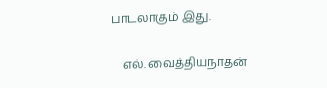பாடலாகும் இது.

    எல். வைத்தியநாதன்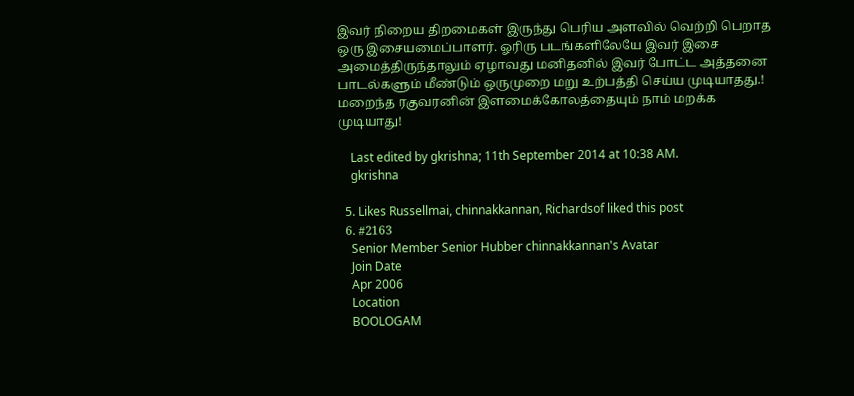இவர் நிறைய திறமைகள் இருந்து பெரிய அளவில் வெற்றி பெறாத ஒரு இசையமைப்பாளர். ஓரிரு படங்களிலேயே இவர் இசை அமைத்திருந்தாலும் ஏழாவது மனிதனில் இவர் போட்ட அத்தனை பாடல்களும் மீண்டும் ஒருமுறை மறு உற்பத்தி செய்ய முடியாதது.! மறைந்த ரகுவரனின் இளமைக்கோலத்தையும் நாம் மறக்க முடியாது!

    Last edited by gkrishna; 11th September 2014 at 10:38 AM.
    gkrishna

  5. Likes Russellmai, chinnakkannan, Richardsof liked this post
  6. #2163
    Senior Member Senior Hubber chinnakkannan's Avatar
    Join Date
    Apr 2006
    Location
    BOOLOGAM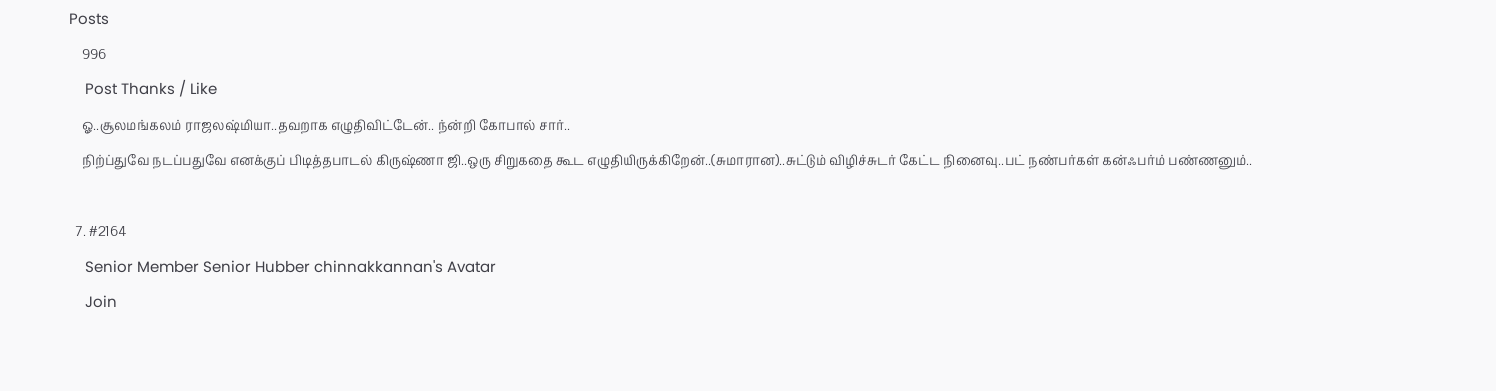Posts
    996
    Post Thanks / Like
    ஓ..சூலமங்கலம் ராஜலஷ்மியா..தவறாக எழுதிவிட்டேன்.. ந்ன்றி கோபால் சார்..
    நிற்ப்துவே நடப்பதுவே எனக்குப் பிடித்தபாடல் கிருஷ்ணா ஜி..ஒரு சிறுகதை கூட எழுதியிருக்கிறேன்..(சுமாரான)..சுட்டும் விழிச்சுடர் கேட்ட நினைவு..பட் நண்பர்கள் கன்ஃபர்ம் பண்ணனும்..

  7. #2164
    Senior Member Senior Hubber chinnakkannan's Avatar
    Join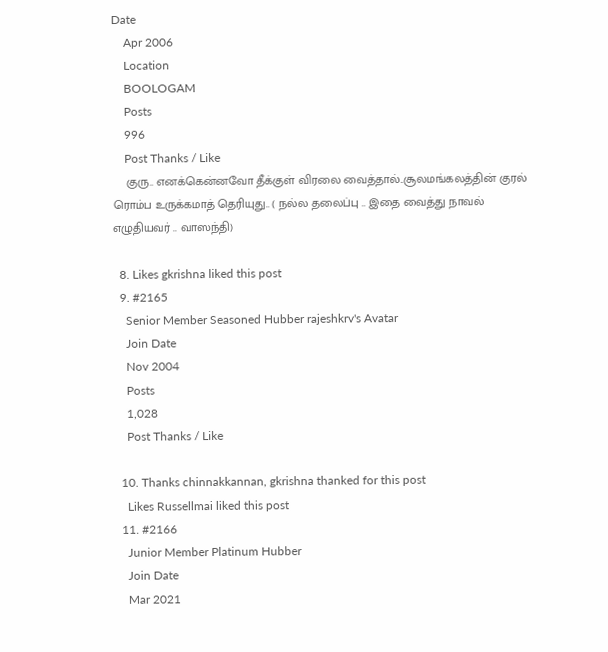Date
    Apr 2006
    Location
    BOOLOGAM
    Posts
    996
    Post Thanks / Like
    குரு.. எனக்கென்னவோ தீக்குள் விரலை வைத்தால்..சூலமங்கலத்தின் குரல் ரொம்ப உருக்கமாத் தெரியுது.. ( நல்ல தலைப்பு .. இதை வைத்து நாவல் எழுதியவர் .. வாஸந்தி)

  8. Likes gkrishna liked this post
  9. #2165
    Senior Member Seasoned Hubber rajeshkrv's Avatar
    Join Date
    Nov 2004
    Posts
    1,028
    Post Thanks / Like

  10. Thanks chinnakkannan, gkrishna thanked for this post
    Likes Russellmai liked this post
  11. #2166
    Junior Member Platinum Hubber
    Join Date
    Mar 2021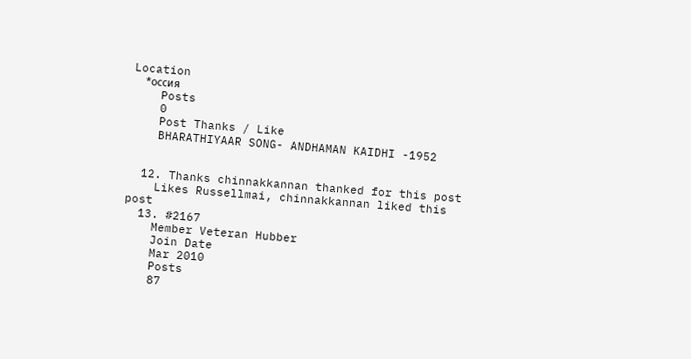Location
    *оссия
    Posts
    0
    Post Thanks / Like
    BHARATHIYAAR SONG- ANDHAMAN KAIDHI -1952


  12. Thanks chinnakkannan thanked for this post
    Likes Russellmai, chinnakkannan liked this post
  13. #2167
    Member Veteran Hubber
    Join Date
    Mar 2010
    Posts
    87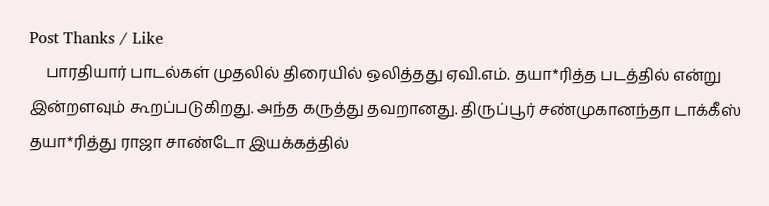Post Thanks / Like
    பாரதியார் பாடல்கள் முதலில் திரையில் ஒலித்தது ஏவி.எம். தயா*ரித்த படத்தில் என்று இன்றளவும் கூறப்படுகிறது. அந்த கருத்து தவறானது. திருப்பூர் சண்முகானந்தா டாக்கீஸ் தயா*ரித்து ராஜா சாண்டோ இயக்கத்தில்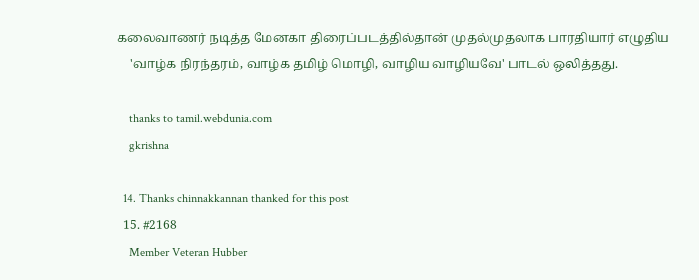கலைவாணர் நடித்த மேனகா திரைப்படத்தில்தான் முதல்முதலாக பாரதியார் எழுதிய
    'வாழ்க நிரந்தரம், வாழ்க தமிழ் மொழி, வாழிய வாழியவே' பாடல் ஒலித்தது.

    thanks to tamil.webdunia.com
    gkrishna

  14. Thanks chinnakkannan thanked for this post
  15. #2168
    Member Veteran Hubber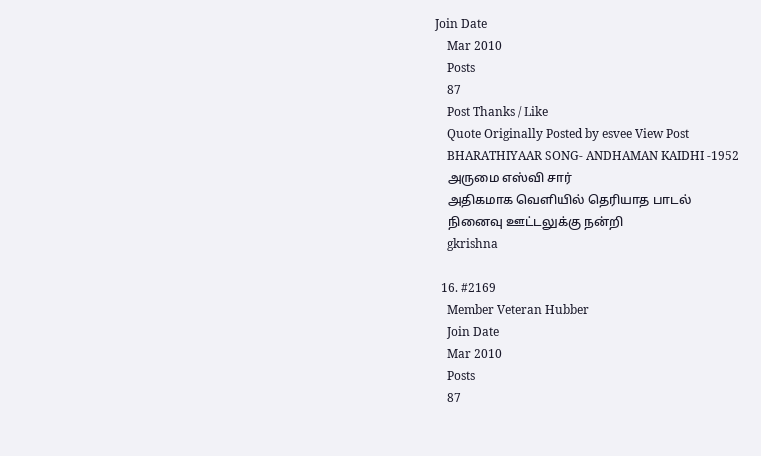Join Date
    Mar 2010
    Posts
    87
    Post Thanks / Like
    Quote Originally Posted by esvee View Post
    BHARATHIYAAR SONG- ANDHAMAN KAIDHI -1952
    அருமை எஸ்வி சார்
    அதிகமாக வெளியில் தெரியாத பாடல்
    நினைவு ஊட்டலுக்கு நன்றி
    gkrishna

  16. #2169
    Member Veteran Hubber
    Join Date
    Mar 2010
    Posts
    87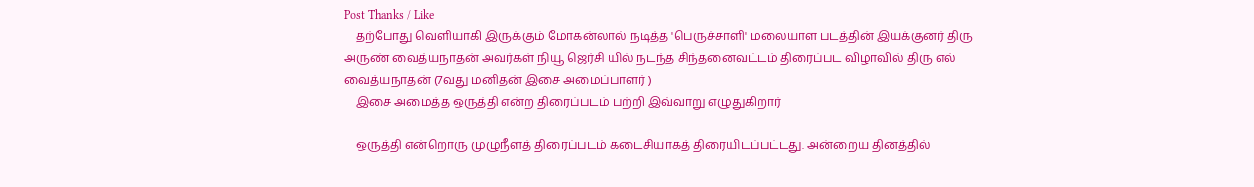Post Thanks / Like
    தற்போது வெளியாகி இருக்கும் மோகன்லால் நடித்த 'பெருச்சாளி' மலையாள படத்தின் இயக்குனர் திரு அருண் வைத்யநாதன் அவர்கள் நியூ ஜெர்சி யில் நடந்த சிந்தனைவட்டம் திரைப்பட விழாவில் திரு எல் வைத்யநாதன் (7வது மனிதன் இசை அமைப்பாளர் )
    இசை அமைத்த ஒருத்தி என்ற திரைப்படம் பற்றி இவ்வாறு எழுதுகிறார்

    ஒருத்தி என்றொரு முழுநீளத் திரைப்படம் கடைசியாகத் திரையிடப்பட்டது. அன்றைய தினத்தில்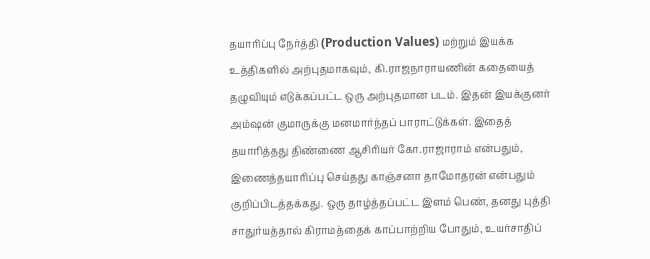தயாரிப்பு நேர்த்தி (Production Values) மற்றும் இயக்க உத்திகளில் அற்புதமாகவும், கி.ராஜநாராயணின் கதையைத் தழுவியும் எடுக்கப்பட்ட ஒரு அற்புதமான படம். இதன் இயக்குனர் அம்ஷன் குமாருக்கு மனமார்ந்தப் பாராட்டுக்கள். இதைத் தயாரித்தது திண்ணை ஆசிரியர் கோ.ராஜாராம் என்பதும், இணைத்தயாரிப்பு செய்தது காஞ்சனா தாமோதரன் என்பதும் குறிப்பிடத்தக்கது. ஒரு தாழ்த்தப்பட்ட இளம் பெண், தனது புத்தி சாதுர்யத்தால் கிராமத்தைக் காப்பாற்றிய போதும், உயர்சாதிப்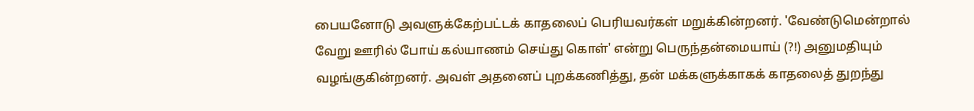பையனோடு அவளுக்கேற்பட்டக் காதலைப் பெரியவர்கள் மறுக்கின்றனர். 'வேண்டுமென்றால் வேறு ஊரில் போய் கல்யாணம் செய்து கொள்' என்று பெருந்தன்மையாய் (?!) அனுமதியும் வழங்குகின்றனர். அவள் அதனைப் புறக்கணித்து, தன் மக்களுக்காகக் காதலைத் துறந்து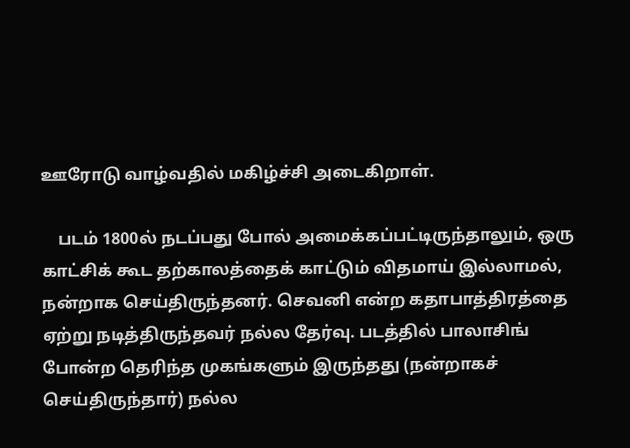ஊரோடு வாழ்வதில் மகிழ்ச்சி அடைகிறாள்.

    படம் 1800ல் நடப்பது போல் அமைக்கப்பட்டிருந்தாலும், ஒரு காட்சிக் கூட தற்காலத்தைக் காட்டும் விதமாய் இல்லாமல், நன்றாக செய்திருந்தனர். செவனி என்ற கதாபாத்திரத்தை ஏற்று நடித்திருந்தவர் நல்ல தேர்வு. படத்தில் பாலாசிங் போன்ற தெரிந்த முகங்களும் இருந்தது (நன்றாகச் செய்திருந்தார்) நல்ல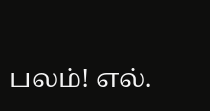பலம்! எல்.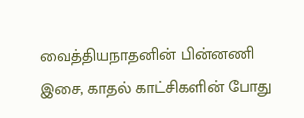வைத்தியநாதனின் பின்னணி இசை, காதல் காட்சிகளின் போது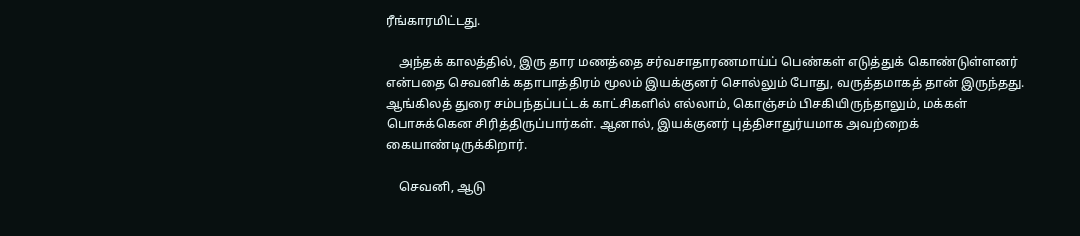ரீங்காரமிட்டது.

    அந்தக் காலத்தில், இரு தார மணத்தை சர்வசாதாரணமாய்ப் பெண்கள் எடுத்துக் கொண்டுள்ளனர் என்பதை செவனிக் கதாபாத்திரம் மூலம் இயக்குனர் சொல்லும் போது, வருத்தமாகத் தான் இருந்தது. ஆங்கிலத் துரை சம்பந்தப்பட்டக் காட்சிகளில் எல்லாம், கொஞ்சம் பிசகியிருந்தாலும், மக்கள் பொசுக்கென சிரித்திருப்பார்கள். ஆனால், இயக்குனர் புத்திசாதுர்யமாக அவற்றைக் கையாண்டிருக்கிறார்.

    செவனி, ஆடு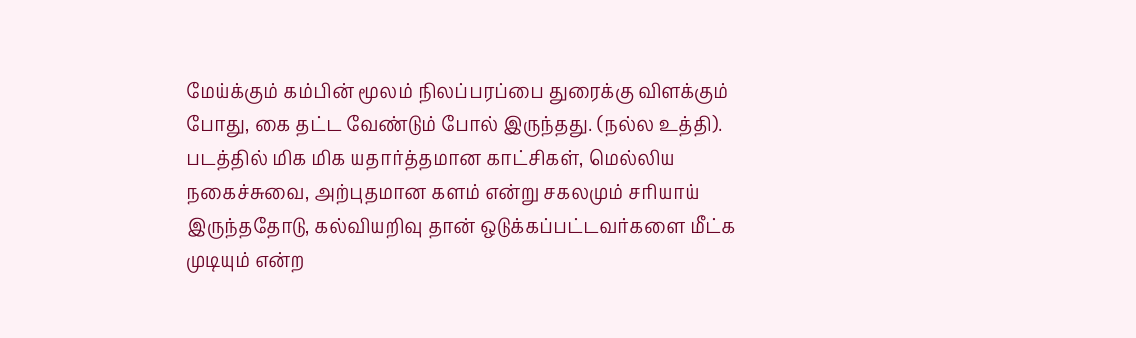மேய்க்கும் கம்பின் மூலம் நிலப்பரப்பை துரைக்கு விளக்கும் போது, கை தட்ட வேண்டும் போல் இருந்தது. (நல்ல உத்தி). படத்தில் மிக மிக யதார்த்தமான காட்சிகள், மெல்லிய நகைச்சுவை, அற்புதமான களம் என்று சகலமும் சரியாய் இருந்ததோடு, கல்வியறிவு தான் ஒடுக்கப்பட்டவர்களை மீட்க முடியும் என்ற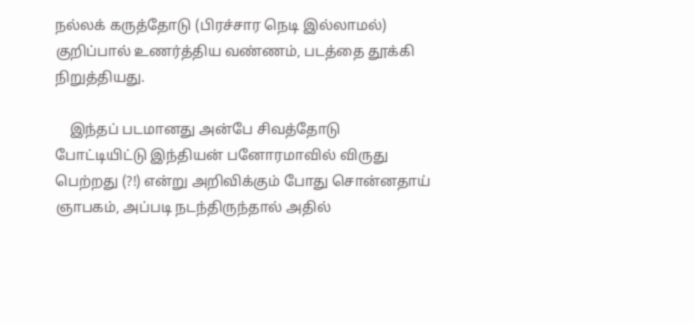நல்லக் கருத்தோடு (பிரச்சார நெடி இல்லாமல்) குறிப்பால் உணர்த்திய வண்ணம், படத்தை தூக்கி நிறுத்தியது.

    இந்தப் படமானது அன்பே சிவத்தோடு போட்டியிட்டு இந்தியன் பனோரமாவில் விருது பெற்றது (?!) என்று அறிவிக்கும் போது சொன்னதாய் ஞாபகம், அப்படி நடந்திருந்தால் அதில்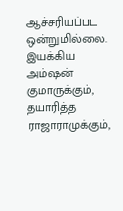ஆச்சரியப்பட ஒன்றுமில்லை. இயக்கிய அம்ஷன் குமாருக்கும், தயாரித்த ராஜாராமுக்கும்,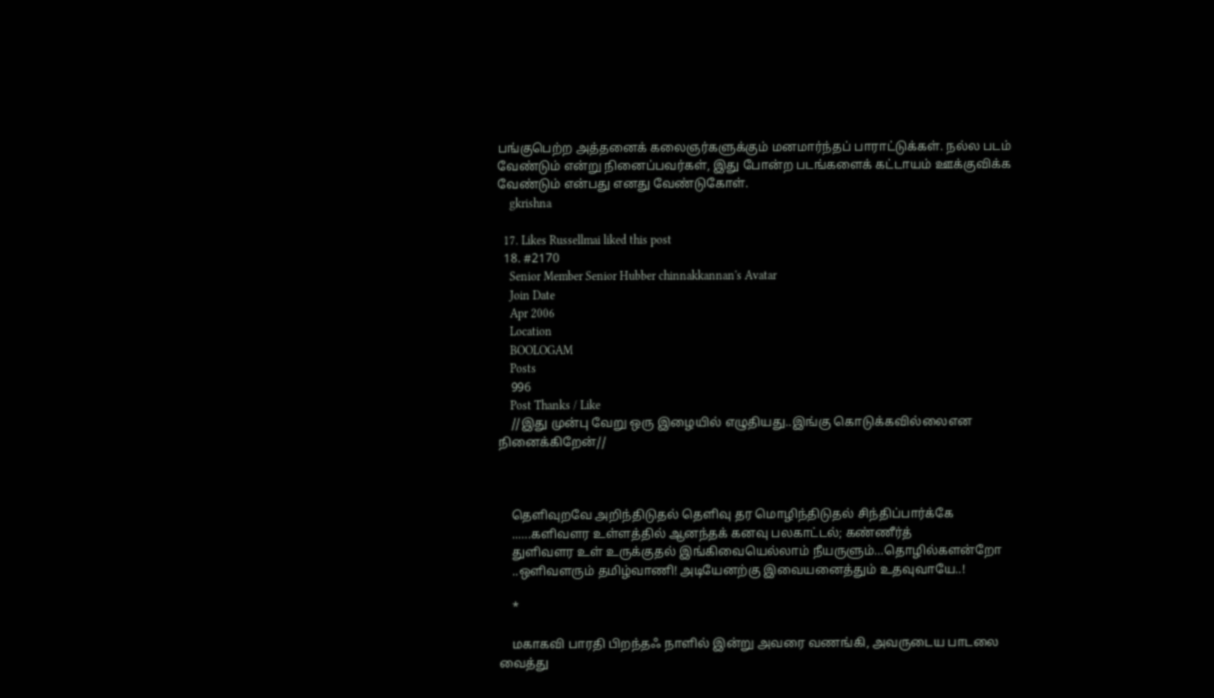பங்குபெற்ற அத்தனைக் கலைஞர்களுக்கும் மனமார்ந்தப் பாராட்டுக்கள். நல்ல படம் வேண்டும் என்று நினைப்பவர்கள், இது போன்ற படங்களைக் கட்டாயம் ஊக்குவிக்க வேண்டும் என்பது எனது வேண்டுகோள்.
    gkrishna

  17. Likes Russellmai liked this post
  18. #2170
    Senior Member Senior Hubber chinnakkannan's Avatar
    Join Date
    Apr 2006
    Location
    BOOLOGAM
    Posts
    996
    Post Thanks / Like
    //இது முன்பு வேறு ஒரு இழையில் எழுதியது..இங்கு கொடுக்கவில்லைஎன நினைக்கிறேன்//



    தெளிவுறவே அறிந்திடுதல் தெளிவு தர மொழிந்திடுதல் சிந்திப்பார்க்கே
    ..….களிவளர உள்ளத்தில் ஆனந்தக் கனவு பலகாட்டல்; கண்ணீர்த்
    துளிவளர உள் உருக்குதல் இங்கிவையெல்லாம் நீயருளும்…தொழில்களன்றோ
    ..ஒளிவளரும் தமிழ்வாணி! அடியேனற்கு இவையனைத்தும் உதவுவாயே..!

    *

    மகாகவி பாரதி பிறந்தஃ நாளில் இன்று அவரை வணங்கி, அவருடைய பாடலை வைத்து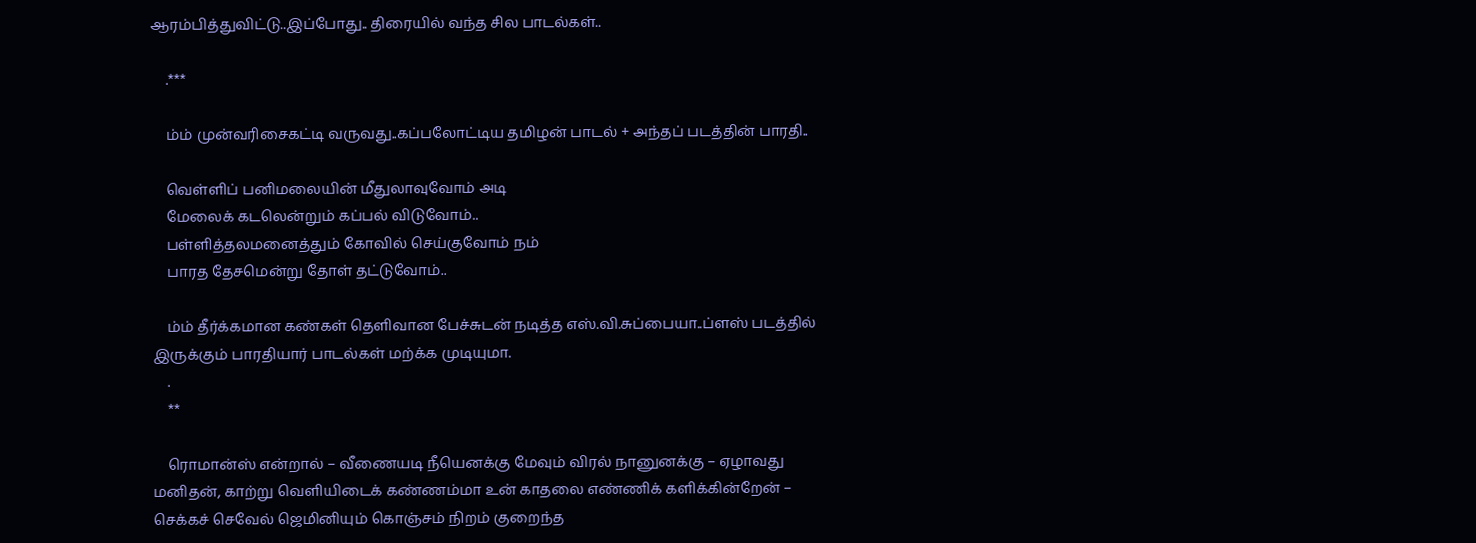ஆரம்பித்துவிட்டு..இப்போது.. திரையில் வந்த சில பாடல்கள்..

    .***

    ம்ம் முன்வரிசைகட்டி வருவது..கப்பலோட்டிய தமிழன் பாடல் + அந்தப் படத்தின் பாரதி..

    வெள்ளிப் பனிமலையின் மீதுலாவுவோம் அடி
    மேலைக் கடலென்றும் கப்பல் விடுவோம்..
    பள்ளித்தலமனைத்தும் கோவில் செய்குவோம் நம்
    பாரத தேசமென்று தோள் தட்டுவோம்..

    ம்ம் தீர்க்கமான கண்கள் தெளிவான பேச்சுடன் நடித்த எஸ்.வி.சுப்பையா..ப்ளஸ் படத்தில் இருக்கும் பாரதியார் பாடல்கள் மற்க்க முடியுமா.
    .
    **

    ரொமான்ஸ் என்றால் – வீணையடி நீயெனக்கு மேவும் விரல் நானுனக்கு – ஏழாவது மனிதன், காற்று வெளியிடைக் கண்ணம்மா உன் காதலை எண்ணிக் களிக்கின்றேன் – செக்கச் செவேல் ஜெமினியும் கொஞ்சம் நிறம் குறைந்த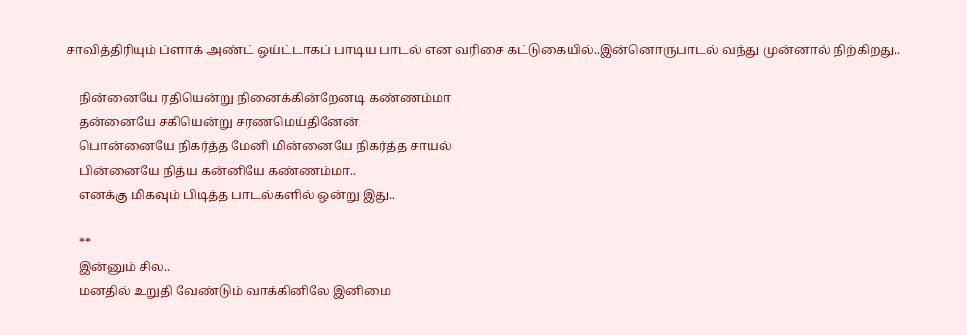சாவித்திரியும் ப்ளாக் அண்ட் ஒய்ட்டாகப் பாடிய பாடல் என வரிசை கட்டுகையில்..இன்னொருபாடல் வந்து முன்னால் நிற்கிறது..

    நின்னையே ரதியென்று நினைக்கின்றேனடி கண்ணம்மா
    தன்னையே சகியென்று சரணமெய்தினேன்
    பொன்னையே நிகர்த்த மேனி மின்னையே நிகர்த்த சாயல்
    பின்னையே நித்ய கன்னியே கண்ணம்மா..
    எனக்கு மிகவும் பிடித்த பாடல்களில் ஒன்று இது..

    **
    இன்னும் சில..
    மனதில் உறுதி வேண்டும் வாக்கினிலே இனிமை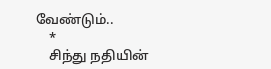வேண்டும்..
    *
    சிந்து நதியின்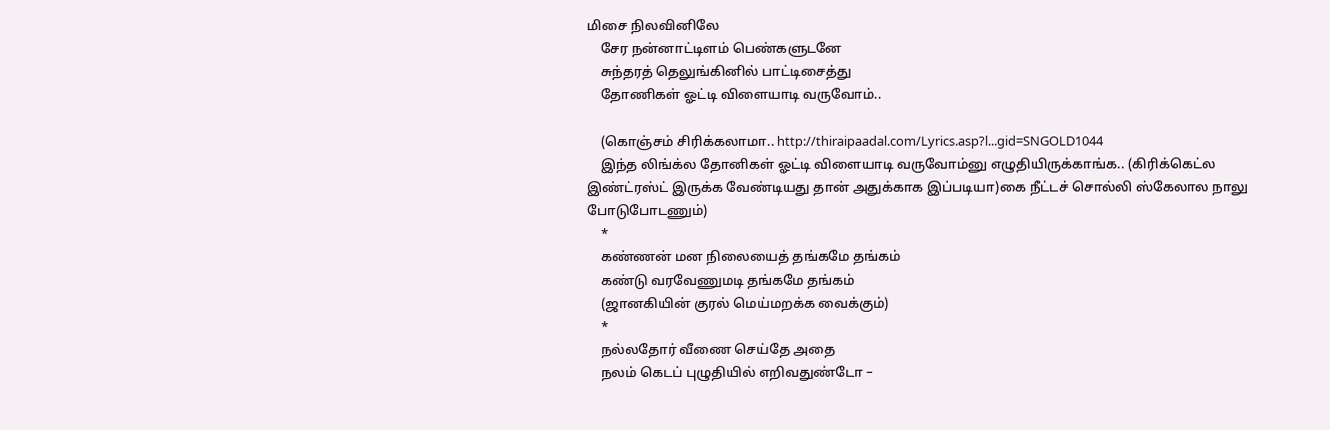மிசை நிலவினிலே
    சேர நன்னாட்டிளம் பெண்களுடனே
    சுந்தரத் தெலுங்கினில் பாட்டிசைத்து
    தோணிகள் ஓட்டி விளையாடி வருவோம்..

    (கொஞ்சம் சிரிக்கலாமா.. http://thiraipaadal.com/Lyrics.asp?l...gid=SNGOLD1044
    இந்த லிங்க்ல தோனிகள் ஓட்டி விளையாடி வருவோம்னு எழுதியிருக்காங்க.. (கிரிக்கெட்ல இண்ட்ரஸ்ட் இருக்க வேண்டியது தான் அதுக்காக இப்படியா)கை நீட்டச் சொல்லி ஸ்கேலால நாலு போடுபோடணும்)
    *
    கண்ணன் மன நிலையைத் தங்கமே தங்கம்
    கண்டு வரவேணுமடி தங்கமே தங்கம்
    (ஜானகியின் குரல் மெய்மறக்க வைக்கும்)
    *
    நல்லதோர் வீணை செய்தே அதை
    நலம் கெடப் புழுதியில் எறிவதுண்டோ –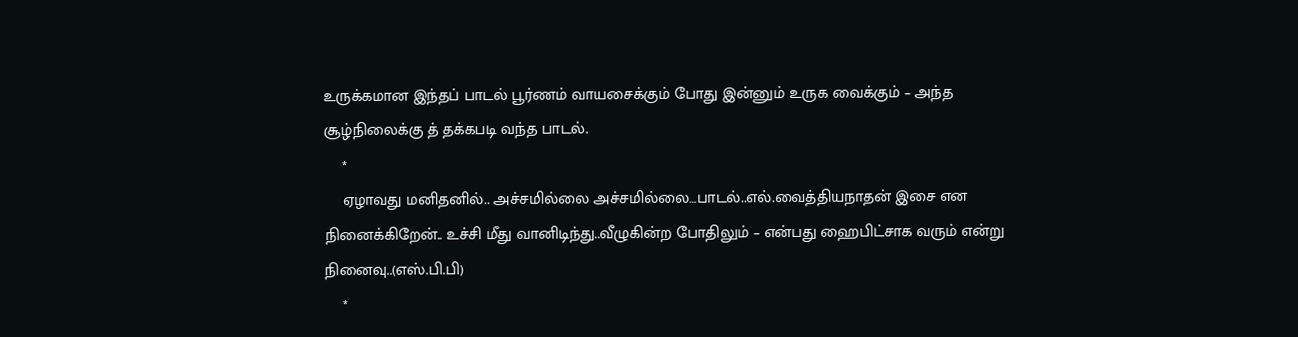உருக்கமான இந்தப் பாடல் பூர்ணம் வாயசைக்கும் போது இன்னும் உருக வைக்கும் – அந்த சூழ்நிலைக்கு த் தக்கபடி வந்த பாடல்.
    *
    ஏழாவது மனிதனில்.. அச்சமில்லை அச்சமில்லை…பாடல்..எல்.வைத்தியநாதன் இசை என நினைக்கிறேன்.. உச்சி மீது வானிடிந்து..வீழுகின்ற போதிலும் – என்பது ஹைபிட்சாக வரும் என்று நினைவு..(எஸ்.பி.பி)
    *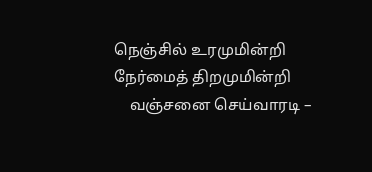நெஞ்சில் உரமுமின்றி நேர்மைத் திறமுமின்றி
    வஞ்சனை செய்வாரடி –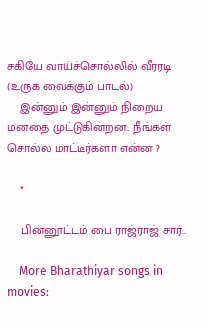சகியே வாய்ச்சொல்லில் வீரரடி (உருக வைக்கும் பாடல்)
    இன்னும் இன்னும் நிறைய மனதை முட்டுகின்றன.. நீங்கள் சொல்ல மாட்டீர்களா என்ன ?

    *

    பின்னூட்டம் பை ராஜ்ராஜ் சார்..

    More Bharathiyar songs in movies: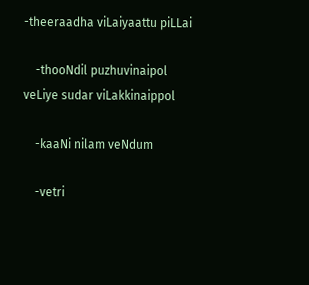-theeraadha viLaiyaattu piLLai

    -thooNdil puzhuvinaipol veLiye sudar viLakkinaippol

    -kaaNi nilam veNdum

    -vetri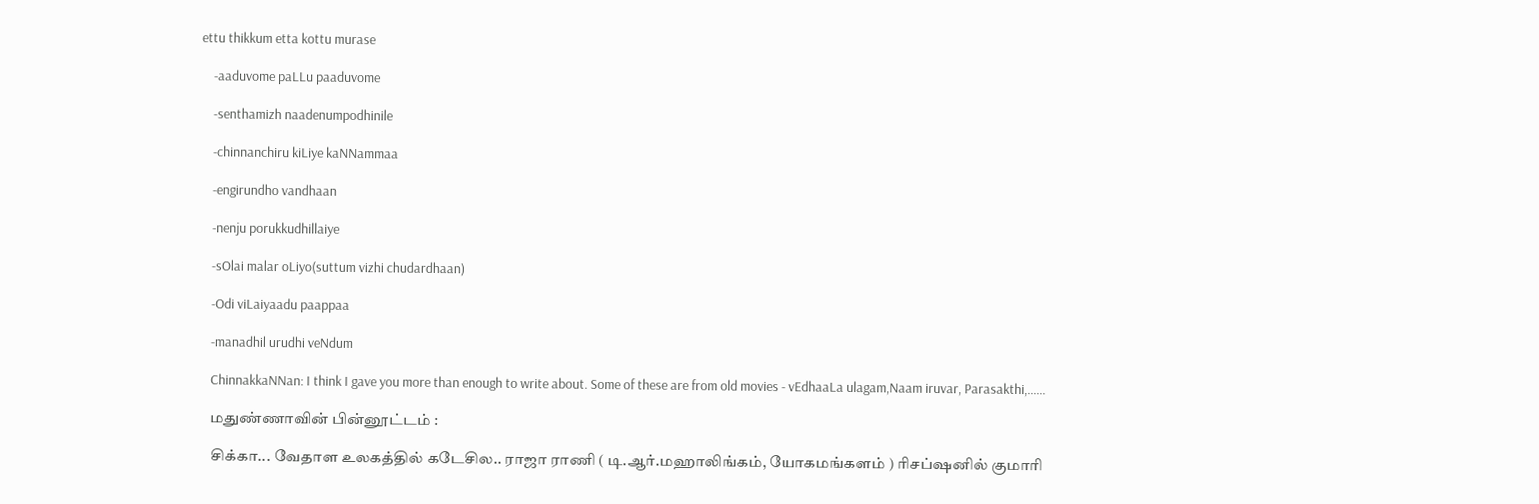ettu thikkum etta kottu murase

    -aaduvome paLLu paaduvome

    -senthamizh naadenumpodhinile

    -chinnanchiru kiLiye kaNNammaa

    -engirundho vandhaan

    -nenju porukkudhillaiye

    -sOlai malar oLiyo(suttum vizhi chudardhaan)

    -Odi viLaiyaadu paappaa

    -manadhil urudhi veNdum

    ChinnakkaNNan: I think I gave you more than enough to write about. Some of these are from old movies - vEdhaaLa ulagam,Naam iruvar, Parasakthi,......

    மதுண்ணாவின் பின்னூட்டம் :

    சிக்கா... வேதாள உலகத்தில் கடேசில.. ராஜா ராணி ( டி.ஆர்.மஹாலிங்கம், யோகமங்களம் ) ரிசப்ஷனில் குமாரி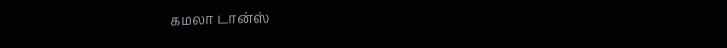கமலா டான்ஸ்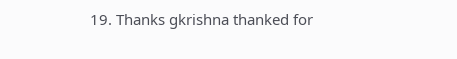19. Thanks gkrishna thanked for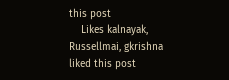this post
    Likes kalnayak, Russellmai, gkrishna liked this post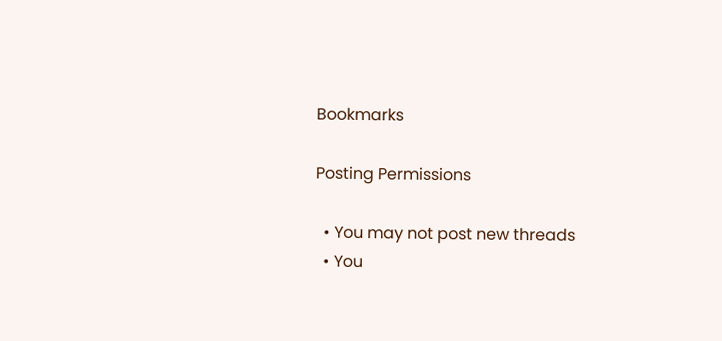Bookmarks

Posting Permissions

  • You may not post new threads
  • You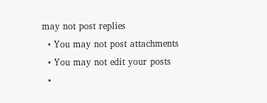may not post replies
  • You may not post attachments
  • You may not edit your posts
  •